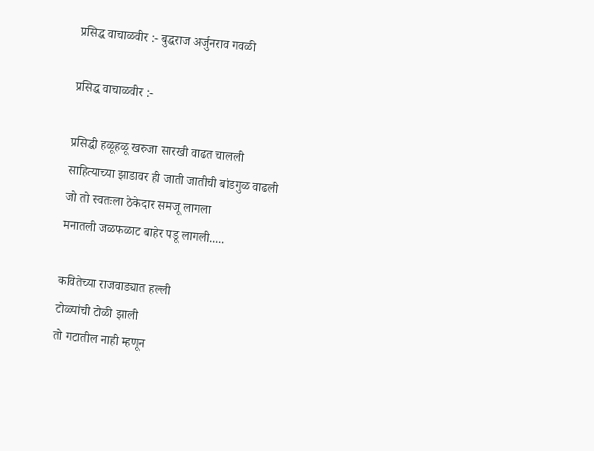प्रसिद्ध वाचाळवीर :- बुद्धराज अर्जुनराव गवळी

प्रसिद्ध वाचाळवीर :-

प्रसिद्धी हळूहळू खरुजा सारखी वाढत चालली
साहित्याच्या झाडावर ही जाती जातीची बांडगुळ वाढली
जो तो स्वतःला ठेकेदार समजू लागला
मनातली जळफळाट बाहेर पडू लागली.....

कवितेच्या राजवाड्यात हल्ली
टोळ्यांची टोळी झाली
तो गटातील नाही म्हणून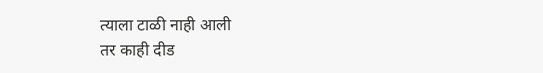त्याला टाळी नाही आली
तर काही दीड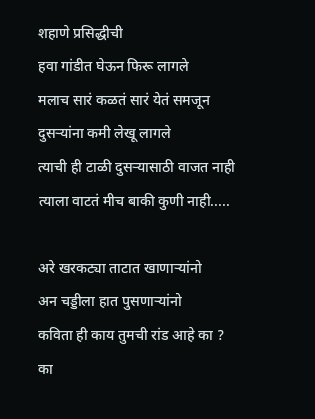शहाणे प्रसिद्धीची
हवा गांडीत घेऊन फिरू लागले
मलाच सारं कळतं सारं येतं समजून
दुसऱ्यांना कमी लेखू लागले
त्याची ही टाळी दुसऱ्यासाठी वाजत नाही
त्याला वाटतं मीच बाकी कुणी नाही.....

अरे खरकट्या ताटात खाणाऱ्यांनो
अन चड्डीला हात पुसणाऱ्यांनो
कविता ही काय तुमची रांड आहे का ?
का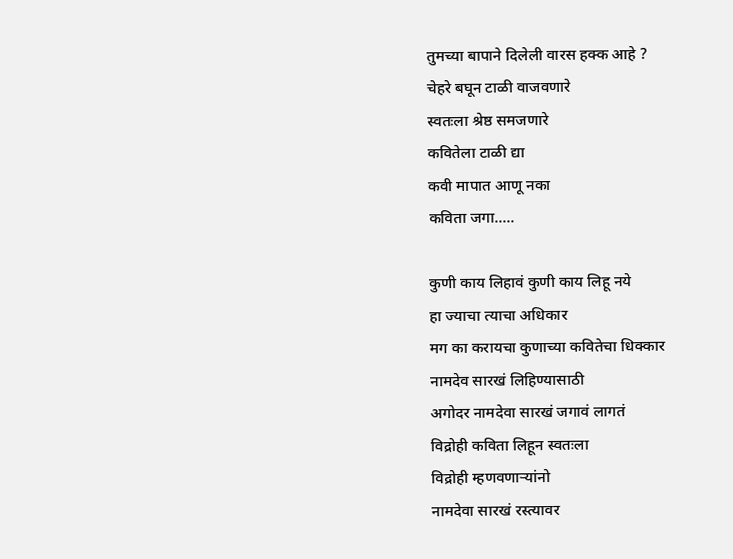तुमच्या बापाने दिलेली वारस हक्क आहे ?
चेहरे बघून टाळी वाजवणारे
स्वतःला श्रेष्ठ समजणारे
कवितेला टाळी द्या
कवी मापात आणू नका
कविता जगा.....

कुणी काय लिहावं कुणी काय लिहू नये
हा ज्याचा त्याचा अधिकार
मग का करायचा कुणाच्या कवितेचा धिक्कार
नामदेव सारखं लिहिण्यासाठी
अगोदर नामदेवा सारखं जगावं लागतं
विद्रोही कविता लिहून स्वतःला
विद्रोही म्हणवणाऱ्यांनो
नामदेवा सारखं रस्त्यावर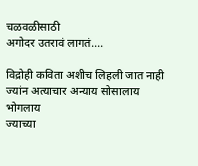चळवळीसाठी
अगोदर उतरावं लागतं....

विद्रोही कविता अशीच लिहली जात नाही
ज्यांन अत्याचार अन्याय सोसालाय
भोगलाय
ज्याच्या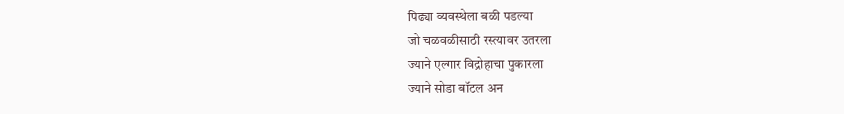पिढ्या व्यवस्थेला बळी पडल्या
जो चळवळीसाठी रस्त्यावर उतरला
ज्याने एल्गार विद्रोहाचा पुकारला
ज्याने सोडा बॉटल अन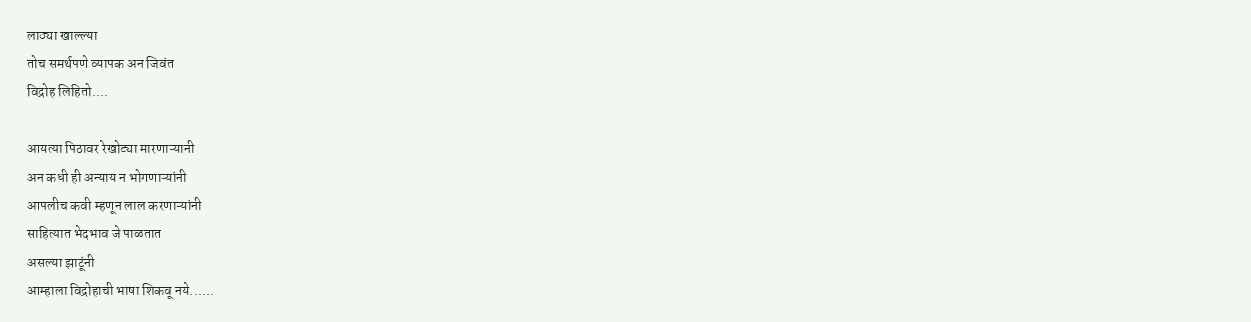लाठ्या खाल्ल्या
तोच समर्थपणे व्यापक अन जिवंत
विद्रोह लिहितो....

आयत्या पिठावर रेखोट्या मारणाऱ्यानी
अन कधी ही अन्याय न भोगणाऱ्यांनी
आपलीच कवी म्हणून लाल करणाऱ्यांनी
साहित्यात भेदभाव जे पाळतात
असल्या झाटूंनी
आम्हाला विद्रोहाची भाषा शिकवू नये......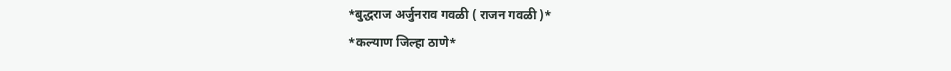*बुद्धराज अर्जुनराव गवळी ( राजन गवळी )*
*कल्याण जिल्हा ठाणे*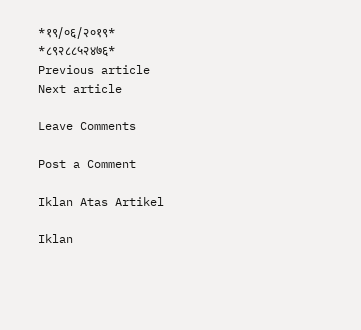*१९/०६/२०१९*
*८९२८८५२४७६*
Previous article
Next article

Leave Comments

Post a Comment

Iklan Atas Artikel

Iklan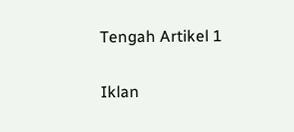Tengah Artikel 1

Iklan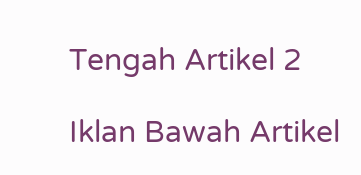Tengah Artikel 2

Iklan Bawah Artikel